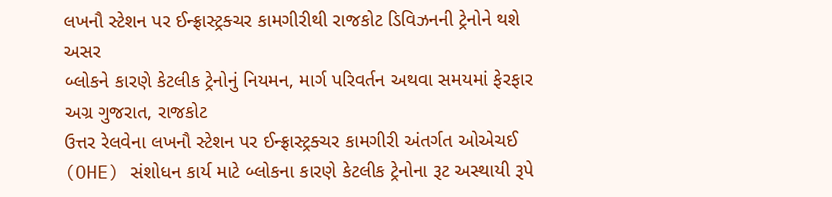લખનૌ સ્ટેશન પર ઈન્ફ્રાસ્ટ્રક્ચર કામગીરીથી રાજકોટ ડિવિઝનની ટ્રેનોને થશે અસર
બ્લોકને કારણે કેટલીક ટ્રેનોનું નિયમન, માર્ગ પરિવર્તન અથવા સમયમાં ફેરફાર
અગ્ર ગુજરાત, રાજકોટ
ઉત્તર રેલવેના લખનૌ સ્ટેશન પર ઈન્ફ્રાસ્ટ્રક્ચર કામગીરી અંતર્ગત ઓએચઈ (OHE) સંશોધન કાર્ય માટે બ્લોકના કારણે કેટલીક ટ્રેનોના રૂટ અસ્થાયી રૂપે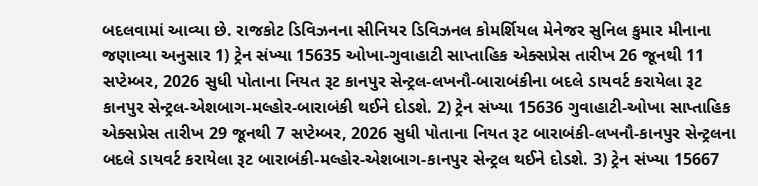બદલવામાં આવ્યા છે. રાજકોટ ડિવિઝનના સીનિયર ડિવિઝનલ કોમર્શિયલ મેનેજર સુનિલ કુમાર મીનાના જણાવ્યા અનુસાર 1) ટ્રેન સંખ્યા 15635 ઓખા-ગુવાહાટી સાપ્તાહિક એક્સપ્રેસ તારીખ 26 જૂનથી 11 સપ્ટેમ્બર, 2026 સુધી પોતાના નિયત રૂટ કાનપુર સેન્ટ્રલ-લખનૌ-બારાબંકીના બદલે ડાયવર્ટ કરાયેલા રૂટ કાનપુર સેન્ટ્રલ-એશબાગ-મલ્હોર-બારાબંકી થઈને દોડશે. 2) ટ્રેન સંખ્યા 15636 ગુવાહાટી-ઓખા સાપ્તાહિક એક્સપ્રેસ તારીખ 29 જૂનથી 7 સપ્ટેમ્બર, 2026 સુધી પોતાના નિયત રૂટ બારાબંકી-લખનૌ-કાનપુર સેન્ટ્રલના બદલે ડાયવર્ટ કરાયેલા રૂટ બારાબંકી-મલ્હોર-એશબાગ-કાનપુર સેન્ટ્રલ થઈને દોડશે. 3) ટ્રેન સંખ્યા 15667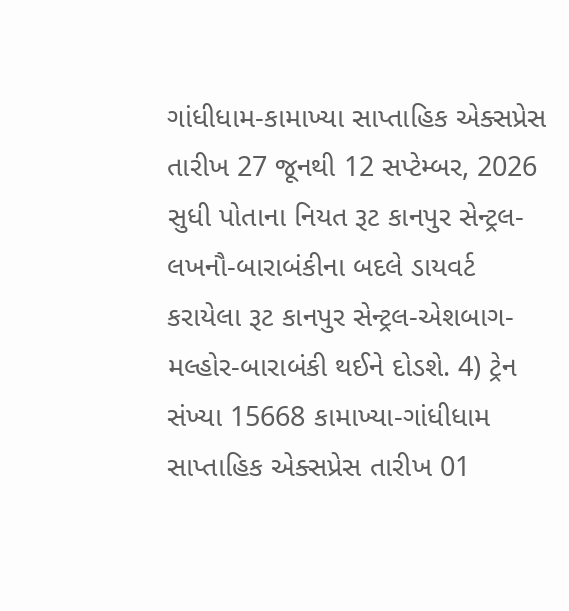ગાંધીધામ-કામાખ્યા સાપ્તાહિક એક્સપ્રેસ તારીખ 27 જૂનથી 12 સપ્ટેમ્બર, 2026 સુધી પોતાના નિયત રૂટ કાનપુર સેન્ટ્રલ-લખનૌ-બારાબંકીના બદલે ડાયવર્ટ કરાયેલા રૂટ કાનપુર સેન્ટ્રલ-એશબાગ-મલ્હોર-બારાબંકી થઈને દોડશે. 4) ટ્રેન સંખ્યા 15668 કામાખ્યા-ગાંધીધામ સાપ્તાહિક એક્સપ્રેસ તારીખ 01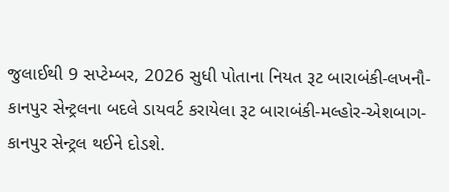જુલાઈથી 9 સપ્ટેમ્બર, 2026 સુધી પોતાના નિયત રૂટ બારાબંકી-લખનૌ-કાનપુર સેન્ટ્રલના બદલે ડાયવર્ટ કરાયેલા રૂટ બારાબંકી-મલ્હોર-એશબાગ-કાનપુર સેન્ટ્રલ થઈને દોડશે.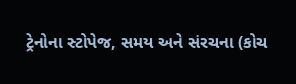ટ્રેનોના સ્ટોપેજ, સમય અને સંરચના (કોચ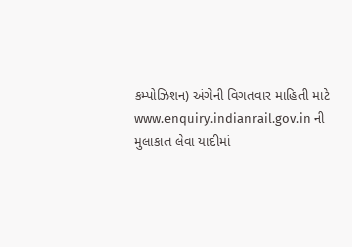કમ્પોઝિશન) અંગેની વિગતવાર માહિતી માટે www.enquiry.indianrail.gov.in ની મુલાકાત લેવા યાદીમાં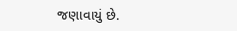જણાવાયું છે.